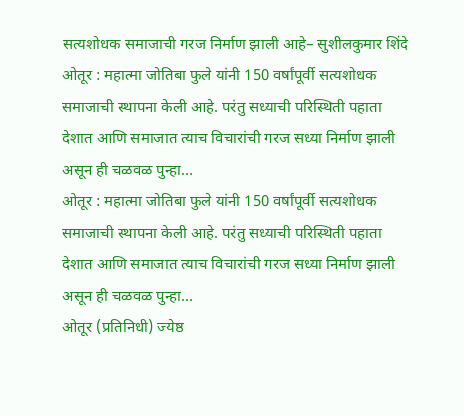सत्यशोधक समाजाची गरज निर्माण झाली आहे– सुशीलकुमार शिंदे
ओतूर : महात्मा जोतिबा फुले यांनी 150 वर्षांपूर्वी सत्यशोधक समाजाची स्थापना केली आहे. परंतु सध्याची परिस्थिती पहाता देशात आणि समाजात त्याच विचारांची गरज सध्या निर्माण झाली असून ही चळवळ पुन्हा…
ओतूर : महात्मा जोतिबा फुले यांनी 150 वर्षांपूर्वी सत्यशोधक समाजाची स्थापना केली आहे. परंतु सध्याची परिस्थिती पहाता देशात आणि समाजात त्याच विचारांची गरज सध्या निर्माण झाली असून ही चळवळ पुन्हा…
ओतूर (प्रतिनिधी) ज्येष्ठ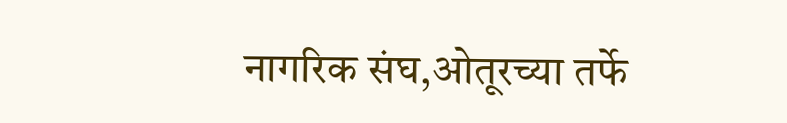नागरिक संघ,ओतूरच्या तर्फे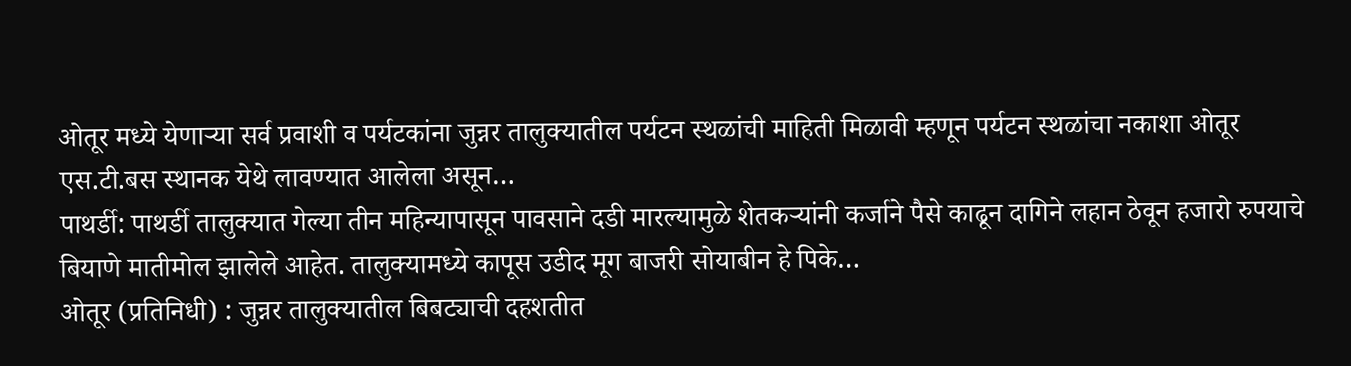ओतूर मध्ये येणाऱ्या सर्व प्रवाशी व पर्यटकांना जुन्नर तालुक्यातील पर्यटन स्थळांची माहिती मिळावी म्हणून पर्यटन स्थळांचा नकाशा ओतूर एस.टी.बस स्थानक येथे लावण्यात आलेला असून…
पाथर्डी: पाथर्डी तालुक्यात गेल्या तीन महिन्यापासून पावसाने दडी मारल्यामुळे शेतकऱ्यांनी कर्जाने पैसे काढून दागिने लहान ठेवून हजारो रुपयाचे बियाणे मातीमोल झालेले आहेत. तालुक्यामध्ये कापूस उडीद मूग बाजरी सोयाबीन हे पिके…
ओतूर (प्रतिनिधी) : जुन्नर तालुक्यातील बिबट्याची दहशतीत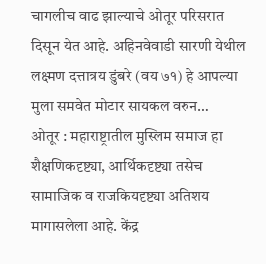चागलीच वाढ झाल्याचे ओतूर परिसरात दिसून येत आहे. अहिनवेवाडी सारणी येथील लक्ष्मण दत्तात्रय डुंबरे (वय ७१) हे आपल्या मुला समवेत मोटार सायकल वरुन…
ओतूर : महाराष्ट्रातील मुस्लिम समाज हा शैक्षणिकदृष्ट्या, आर्थिकदृष्ट्या तसेच सामाजिक व राजकियदृष्ट्या अतिशय मागासलेला आहे. केंद्र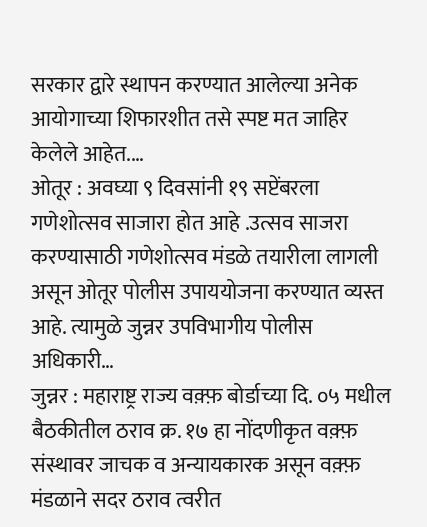सरकार द्वारे स्थापन करण्यात आलेल्या अनेक आयोगाच्या शिफारशीत तसे स्पष्ट मत जाहिर केलेले आहेत.…
ओतूर : अवघ्या ९ दिवसांनी १९ सप्टेंबरला गणेशोत्सव साजारा होत आहे .उत्सव साजरा करण्यासाठी गणेशोत्सव मंडळे तयारीला लागली असून ओतूर पोलीस उपाययोजना करण्यात व्यस्त आहे. त्यामुळे जुन्नर उपविभागीय पोलीस अधिकारी…
जुन्नर : महाराष्ट्र राज्य वक़्फ़ बोर्डाच्या दि. ०५ मधील बैठकीतील ठराव क्र. १७ हा नोंदणीकृत वक़्फ़ संस्थावर जाचक व अन्यायकारक असून वक़्फ़ मंडळाने सदर ठराव त्वरीत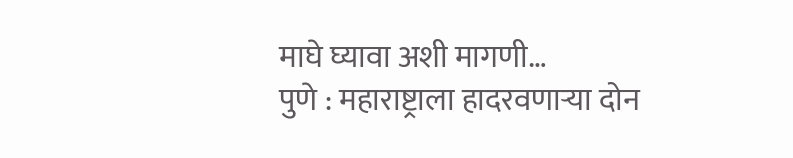माघे घ्यावा अशी मागणी…
पुणे : महाराष्ट्राला हादरवणाऱ्या दोन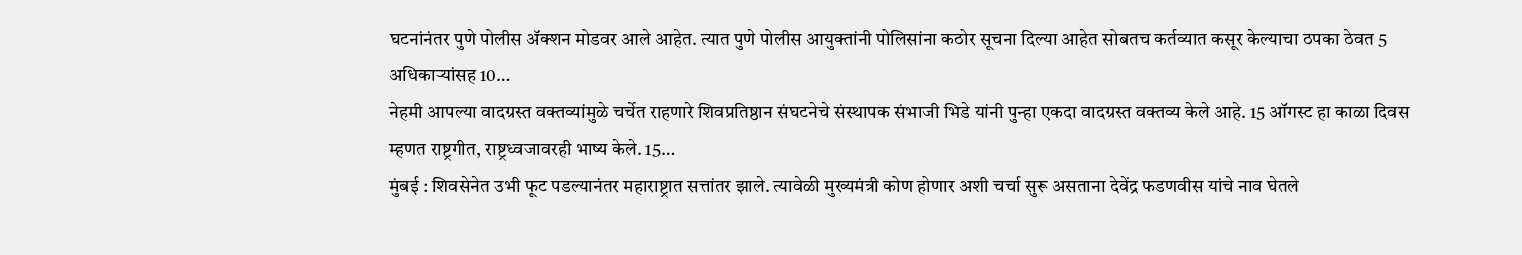घटनांनंतर पुणे पोलीस ॲक्शन मोडवर आले आहेत. त्यात पुणे पोलीस आयुक्तांनी पोलिसांना कठोर सूचना दिल्या आहेत सोबतच कर्तव्यात कसूर केल्याचा ठपका ठेवत 5 अधिकाऱ्यांसह 10…
नेहमी आपल्या वादग्रस्त वक्तव्यांमुळे चर्चेत राहणारे शिवप्रतिष्ठान संघटनेचे संस्थापक संभाजी भिडे यांनी पुन्हा एकदा वादग्रस्त वक्तव्य केले आहे. 15 ऑगस्ट हा काळा दिवस म्हणत राष्ट्रगीत, राष्ट्रध्वजावरही भाष्य केले. 15…
मुंबई : शिवसेनेत उभी फूट पडल्यानंतर महाराष्ट्रात सत्तांतर झाले. त्यावेळी मुख्यमंत्री कोण होणार अशी चर्चा सुरू असताना देवेंद्र फडणवीस यांचे नाव घेतले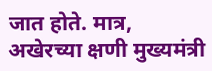जात होते. मात्र, अखेरच्या क्षणी मुख्यमंत्री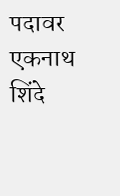पदावर एकनाथ शिंदे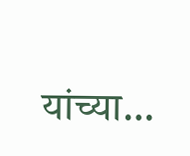यांच्या…